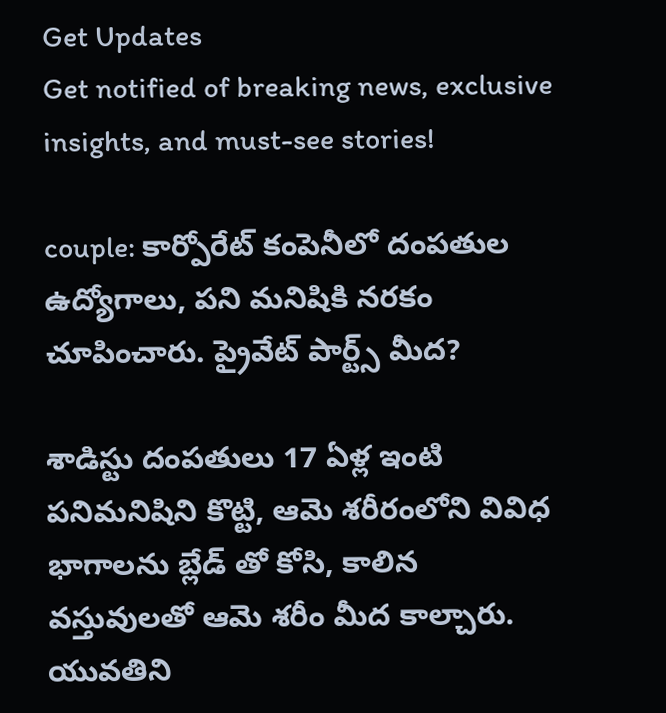Get Updates
Get notified of breaking news, exclusive insights, and must-see stories!

couple: కార్పోరేట్ కంపెనీలో దంపతుల ఉద్యోగాలు, పని మనిషికి నరకం చూపించారు. ప్రైవేట్ పార్ట్స్ మీద?

శాడిస్టు దంపతులు 17 ఏళ్ల ఇంటి పనిమనిషిని కొట్టి, ఆమె శరీరంలోని వివిధ భాగాలను బ్లేడ్ తో కోసి, కాలిన వస్తువులతో ఆమె శరీం మీద కాల్చారు. యువతిని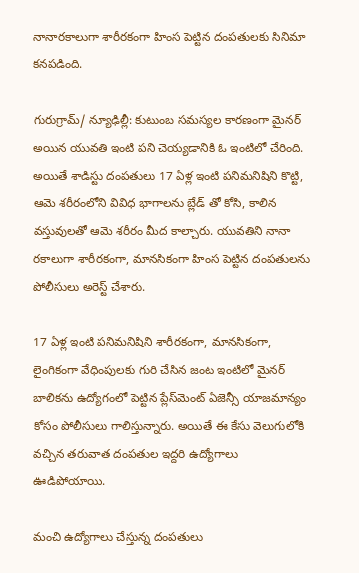నానారకాలుగా శారీరకంగా హింస పెట్టిన దంపతులకు సినిమా కనపడింది.

గురుగ్రామ్/ న్యూఢిల్లీ: కుటుంబ సమస్యల కారణంగా మైనర్ అయిన యువతి ఇంటి పని చెయ్యడానికి ఓ ఇంటిలో చేరింది. అయితే శాడిస్టు దంపతులు 17 ఏళ్ల ఇంటి పనిమనిషిని కొట్టి, ఆమె శరీరంలోని వివిధ భాగాలను బ్లేడ్ తో కోసి, కాలిన వస్తువులతో ఆమె శరీరం మీద కాల్చారు. యువతిని నానా రకాలుగా శారీరకంగా, మానసికంగా హింస పెట్టిన దంపతులను పోలీసులు అరెస్ట్ చేశారు.

17 ఏళ్ల ఇంటి పనిమనిషిని శారీరకంగా, మానసికంగా, లైంగికంగా వేధింపులకు గురి చేసిన జంట ఇంటిలో మైనర్ బాలికను ఉద్యోగంలో పెట్టిన ప్లేస్‌మెంట్ ఏజెన్సీ యాజమాన్యం కోసం పోలీసులు గాలిస్తున్నారు. అయితే ఈ కేసు వెలుగులోకి వచ్చిన తరువాత దంపతుల ఇద్దరి ఉద్యోగాలు ఊడిపోయాయి.

మంచి ఉద్యోగాలు చేస్తున్న దంపతులు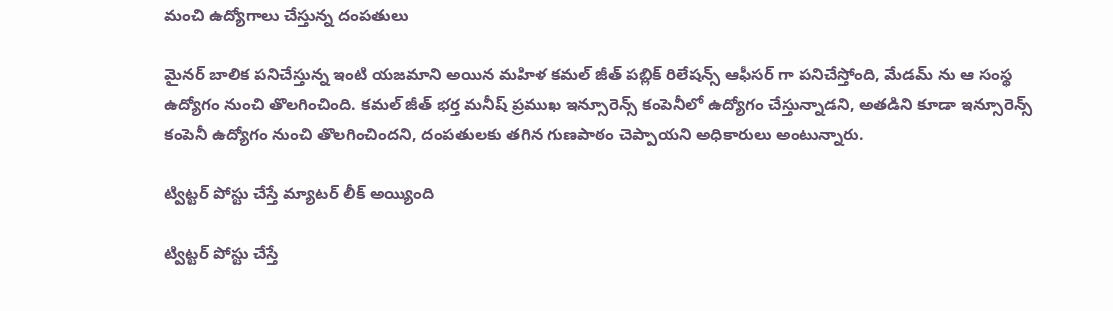మంచి ఉద్యోగాలు చేస్తున్న దంపతులు

మైనర్ బాలిక పనిచేస్తున్న ఇంటి యజమాని అయిన మహిళ కమల్ జీత్ పబ్లిక్ రిలేషన్స్ ఆఫీసర్ గా పనిచేస్తోంది, మేడమ్ ను ఆ సంస్థ ఉద్యోగం నుంచి తొలగించింది. కమల్ జీత్ భర్త మనీష్ ప్రముఖ ఇన్సూరెన్స్ కంపెనీలో ఉద్యోగం చేస్తున్నాడని, అతడిని కూడా ఇన్సూరెన్స్ కంపెనీ ఉద్యోగం నుంచి తొలగించిందని, దంపతులకు తగిన గుణపాఠం చెప్పాయని అధికారులు అంటున్నారు.

ట్విట్టర్ పోస్టు చేస్తే మ్యాటర్ లీక్ అయ్యింది

ట్విట్టర్ పోస్టు చేస్తే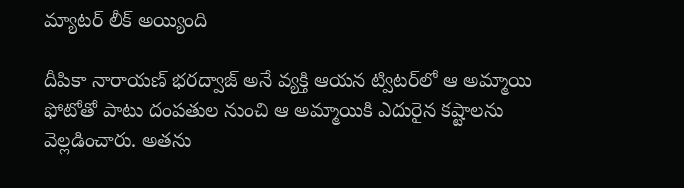మ్యాటర్ లీక్ అయ్యింది

దీపికా నారాయణ్ భరద్వాజ్ అనే వ్యక్తి ఆయన ట్విటర్‌లో ఆ అమ్మాయి ఫోటోతో పాటు దంపతుల నుంచి ఆ అమ్మాయికి ఎదురైన కష్టాలను వెల్లడించారు. అతను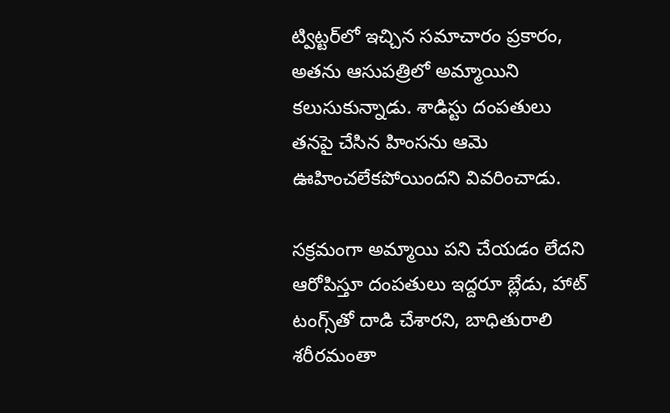ట్విట్టర్‌లో ఇచ్చిన సమాచారం ప్రకారం, అతను ఆసుపత్రిలో అమ్మాయిని కలుసుకున్నాడు. శాడిస్టు దంపతులు తనపై చేసిన హింసను ఆమె ఊహించలేకపోయిందని వివరించాడు.

సక్రమంగా అమ్మాయి పని చేయడం లేదని ఆరోపిస్తూ దంపతులు ఇద్దరూ బ్లేడు, హాట్ టంగ్స్‌తో దాడి చేశారని, బాధితురాలి శరీరమంతా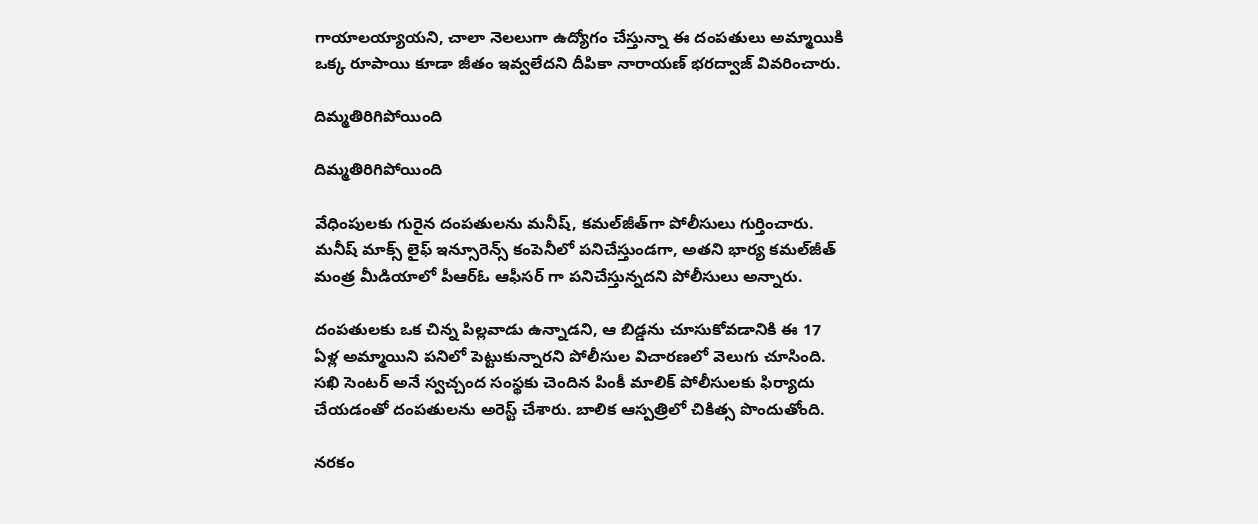గాయాలయ్యాయని, చాలా నెలలుగా ఉద్యోగం చేస్తున్నా ఈ దంపతులు అమ్మాయికి ఒక్క రూపాయి కూడా జీతం ఇవ్వలేదని దీపికా నారాయణ్ భరద్వాజ్ వివరించారు.

దిమ్మతిరిగిపోయింది

దిమ్మతిరిగిపోయింది

వేధింపులకు గురైన దంపతులను మనీష్‌, కమల్‌జీత్‌గా పోలీసులు గుర్తించారు. మనీష్ మాక్స్ లైఫ్ ఇన్సూరెన్స్ కంపెనీలో పనిచేస్తుండగా, అతని భార్య కమల్‌జీత్ మంత్ర మీడియాలో పీఆర్‌ఓ ఆఫీసర్ గా పనిచేస్తున్నదని పోలీసులు అన్నారు.

దంపతులకు ఒక చిన్న పిల్లవాడు ఉన్నాడని, ఆ బిడ్డను చూసుకోవడానికి ఈ 17 ఏళ్ల అమ్మాయిని పనిలో పెట్టుకున్నారని పోలీసుల విచారణలో వెలుగు చూసింది. సఖి సెంటర్ అనే స్వచ్చంద సంస్థకు చెందిన పింకీ మాలిక్ పోలీసులకు ఫిర్యాదు చేయడంతో దంపతులను అరెస్ట్ చేశారు. బాలిక ఆస్పత్రిలో చికిత్స పొందుతోంది.

నరకం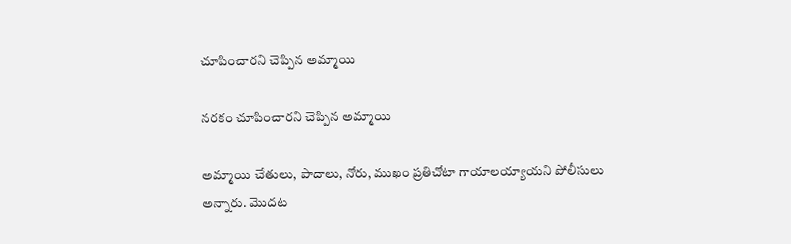చూపించారని చెప్పిన అమ్మాయి

నరకం చూపించారని చెప్పిన అమ్మాయి

అమ్మాయి చేతులు, పాదాలు, నోరు, ముఖం ప్రతిచోటా గాయాలయ్యాయని పోలీసులు అన్నారు. మొదట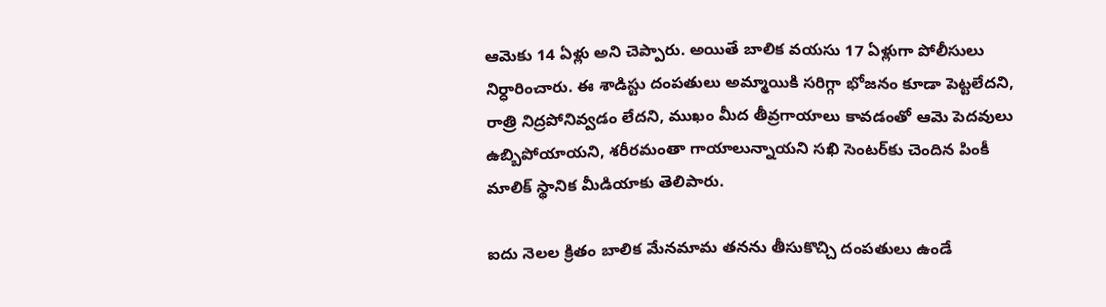ఆమెకు 14 ఏళ్లు అని చెప్పారు. అయితే బాలిక వయసు 17 ఏళ్లుగా పోలీసులు నిర్ధారించారు. ఈ శాడిస్టు దంపతులు అమ్మాయికి సరిగ్గా భోజనం కూడా పెట్టలేదని, రాత్రి నిద్రపోనివ్వడం లేదని, ముఖం మీద తీవ్రగాయాలు కావడంతో ఆమె పెదవులు ఉబ్బిపోయాయని, శరీరమంతా గాయాలున్నాయని సఖి సెంటర్‌కు చెందిన పింకీ మాలిక్‌ స్థానిక మీడియాకు తెలిపారు.

ఐదు నెలల క్రితం బాలిక మేనమామ తనను తీసుకొచ్చి దంపతులు ఉండే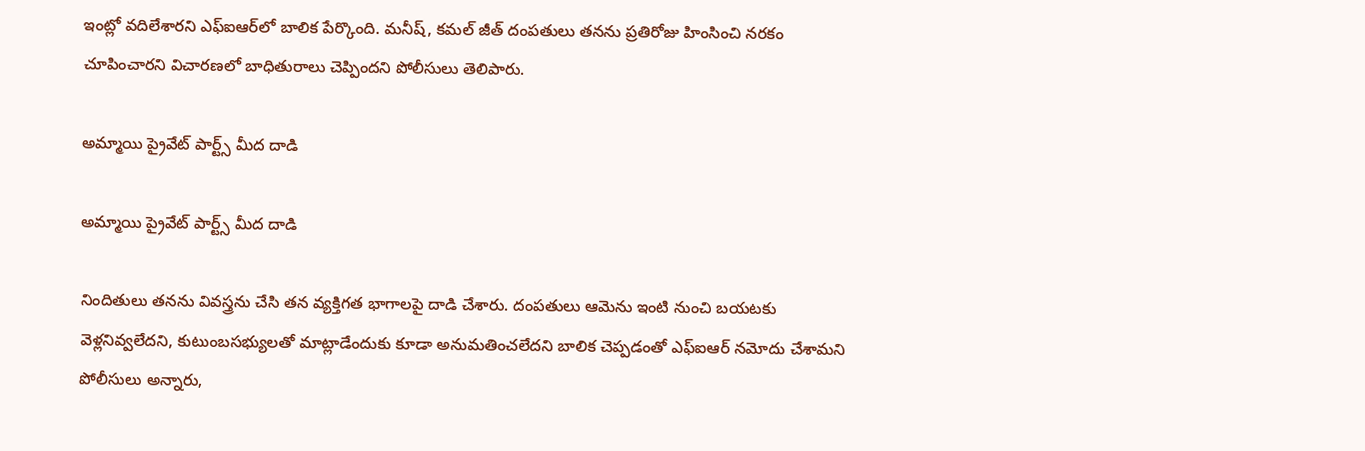ఇంట్లో వదిలేశారని ఎఫ్‌ఐఆర్‌లో బాలిక పేర్కొంది. మనీష్, కమల్ జీత్ దంపతులు తనను ప్రతిరోజు హింసించి నరకం చూపించారని విచారణలో బాధితురాలు చెప్పిందని పోలీసులు తెలిపారు.

అమ్మాయి ప్రైవేట్ పార్ట్స్ మీద దాడి

అమ్మాయి ప్రైవేట్ పార్ట్స్ మీద దాడి

నిందితులు తనను వివస్త్రను చేసి తన వ్యక్తిగత భాగాలపై దాడి చేశారు. దంపతులు ఆమెను ఇంటి నుంచి బయటకు వెళ్లనివ్వలేదని, కుటుంబసభ్యులతో మాట్లాడేందుకు కూడా అనుమతించలేదని బాలిక చెప్పడంతో ఎఫ్‌ఐఆర్‌ నమోదు చేశామని పోలీసులు అన్నారు,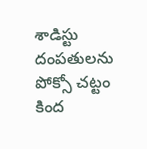శాడిస్టు దంపతులను పోక్సో చట్టం కింద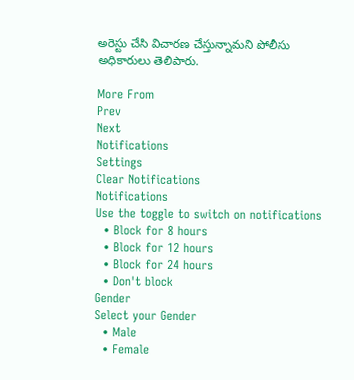అరెస్టు చేసి విచారణ చేస్తున్నామని పోలీసు అధికారులు తెలిపారు.

More From
Prev
Next
Notifications
Settings
Clear Notifications
Notifications
Use the toggle to switch on notifications
  • Block for 8 hours
  • Block for 12 hours
  • Block for 24 hours
  • Don't block
Gender
Select your Gender
  • Male
  • Female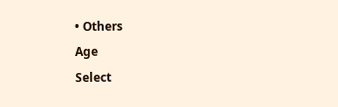• Others
Age
Select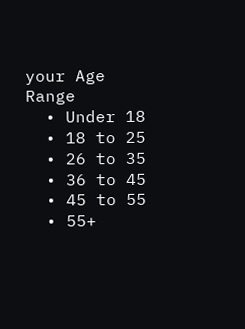your Age Range
  • Under 18
  • 18 to 25
  • 26 to 35
  • 36 to 45
  • 45 to 55
  • 55+